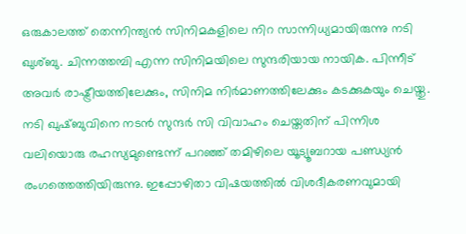ഒരുകാലത്ത് തെന്നിന്ത്യൻ സിനിമകളിലെ നിറ സാന്നിധ്യമായിരുന്നു നടി ഖുശ്ബു. ചിന്നത്തമ്പി എന്ന സിനിമയിലെ സുന്ദരിയായ നായിക. പിന്നീട് അവർ രാഷ്ട്രീയത്തിലേക്കും, സിനിമ നിർമാണത്തിലേക്കും കടക്കുകയും ചെയ്തു. നടി ഖുഷ്ബുവിനെ നടൻ സുന്ദർ സി വിവാഹം ചെയ്തതിന് പിന്നിശ വലിയൊരു രഹസ്യമുണ്ടെന്ന് പറഞ്ഞ് തമിഴിലെ യൂട്യൂബറായ പണ്ഡ്യൻ രംഗത്തെത്തിയിരുന്നു. ഇപ്പോഴിതാ വിഷയത്തിൽ വിശദീകരണവുമായി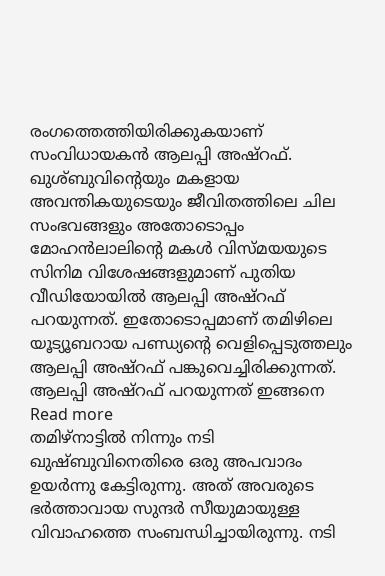രംഗത്തെത്തിയിരിക്കുകയാണ് സംവിധായകൻ ആലപ്പി അഷ്റഫ്.
ഖുശ്ബുവിൻ്റെയും മകളായ അവന്തികയുടെയും ജീവിതത്തിലെ ചില സംഭവങ്ങളും അതോടൊപ്പം മോഹൻലാലിൻ്റെ മകൾ വിസ്മയയുടെ സിനിമ വിശേഷങ്ങളുമാണ് പുതിയ വീഡിയോയിൽ ആലപ്പി അഷ്റഫ് പറയുന്നത്. ഇതോടൊപ്പമാണ് തമിഴിലെ യൂട്യൂബറായ പണ്ഡ്യന്റെ വെളിപ്പെടുത്തലും ആലപ്പി അഷ്റഫ് പങ്കുവെച്ചിരിക്കുന്നത്.
ആലപ്പി അഷ്റഫ് പറയുന്നത് ഇങ്ങനെ
Read more
തമിഴ്നാട്ടിൽ നിന്നും നടി ഖുഷ്ബുവിനെതിരെ ഒരു അപവാദം ഉയർന്നു കേട്ടിരുന്നു. അത് അവരുടെ ഭർത്താവായ സുന്ദർ സീയുമായുള്ള വിവാഹത്തെ സംബന്ധിച്ചായിരുന്നു. നടി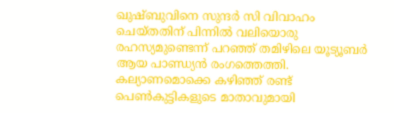ഖുഷ്ബുവിനെ സുന്ദർ സി വിവാഹം ചെയ്തതിന് പിന്നിൽ വലിയൊരു രഹസ്യമുണ്ടെന്ന് പറഞ്ഞ് തമിഴിലെ യൂട്യൂബർ ആയ പാണ്ഡ്യൻ രംഗത്തെത്തി. കല്യാണമൊക്കെ കഴിഞ്ഞ് രണ്ട് പെൺകുട്ടികളുടെ മാതാവുമായി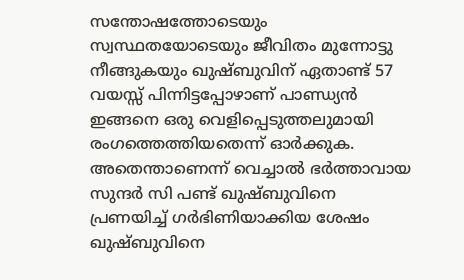സന്തോഷത്തോടെയും സ്വസ്ഥതയോടെയും ജീവിതം മുന്നോട്ടു നീങ്ങുകയും ഖുഷ്ബുവിന് ഏതാണ്ട് 57 വയസ്സ് പിന്നിട്ടപ്പോഴാണ് പാണ്ഡ്യൻ ഇങ്ങനെ ഒരു വെളിപ്പെടുത്തലുമായി രംഗത്തെത്തിയതെന്ന് ഓർക്കുക. അതെന്താണെന്ന് വെച്ചാൽ ഭർത്താവായ സുന്ദർ സി പണ്ട് ഖുഷ്ബുവിനെ പ്രണയിച്ച് ഗർഭിണിയാക്കിയ ശേഷം ഖുഷ്ബുവിനെ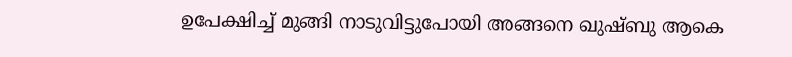ഉപേക്ഷിച്ച് മുങ്ങി നാടുവിട്ടുപോയി അങ്ങനെ ഖുഷ്ബു ആകെ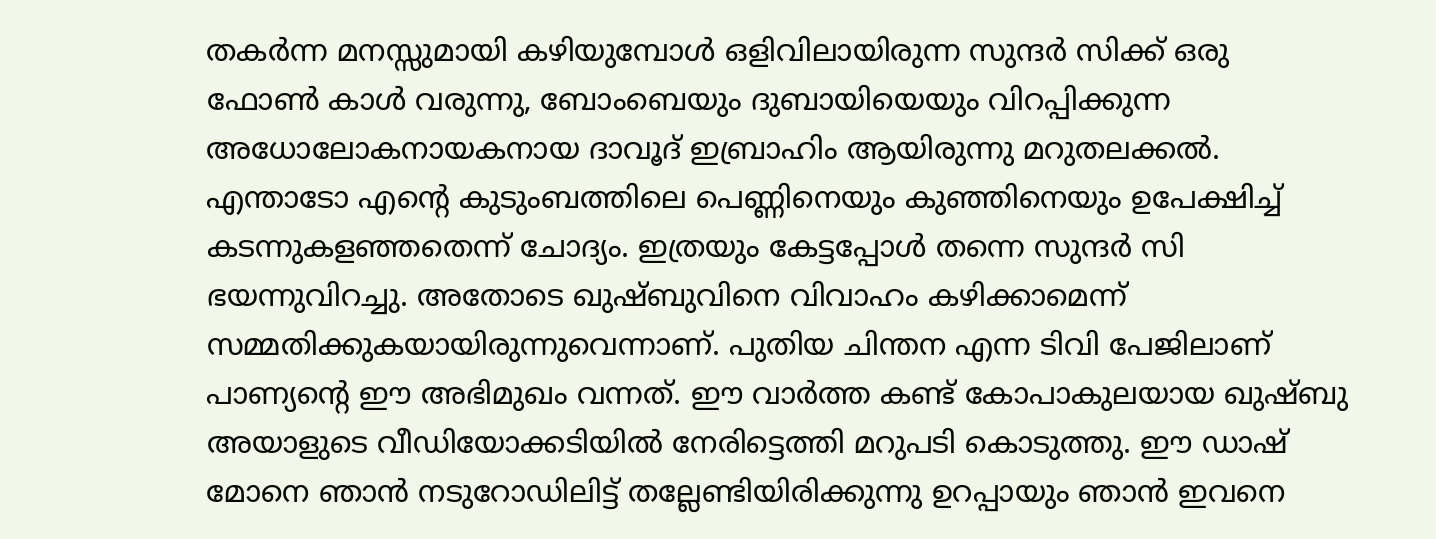തകർന്ന മനസ്സുമായി കഴിയുമ്പോൾ ഒളിവിലായിരുന്ന സുന്ദർ സിക്ക് ഒരു ഫോൺ കാൾ വരുന്നു, ബോംബെയും ദുബായിയെയും വിറപ്പിക്കുന്ന അധോലോകനായകനായ ദാവൂദ് ഇബ്രാഹിം ആയിരുന്നു മറുതലക്കൽ. എന്താടോ എന്റെ കുടുംബത്തിലെ പെണ്ണിനെയും കുഞ്ഞിനെയും ഉപേക്ഷിച്ച് കടന്നുകളഞ്ഞതെന്ന് ചോദ്യം. ഇത്രയും കേട്ടപ്പോൾ തന്നെ സുന്ദർ സി ഭയന്നുവിറച്ചു. അതോടെ ഖുഷ്ബുവിനെ വിവാഹം കഴിക്കാമെന്ന് സമ്മതിക്കുകയായിരുന്നുവെന്നാണ്. പുതിയ ചിന്തന എന്ന ടിവി പേജിലാണ് പാണ്യന്റെ ഈ അഭിമുഖം വന്നത്. ഈ വാർത്ത കണ്ട് കോപാകുലയായ ഖുഷ്ബു അയാളുടെ വീഡിയോക്കടിയിൽ നേരിട്ടെത്തി മറുപടി കൊടുത്തു. ഈ ഡാഷ് മോനെ ഞാൻ നടുറോഡിലിട്ട് തല്ലേണ്ടിയിരിക്കുന്നു ഉറപ്പായും ഞാൻ ഇവനെ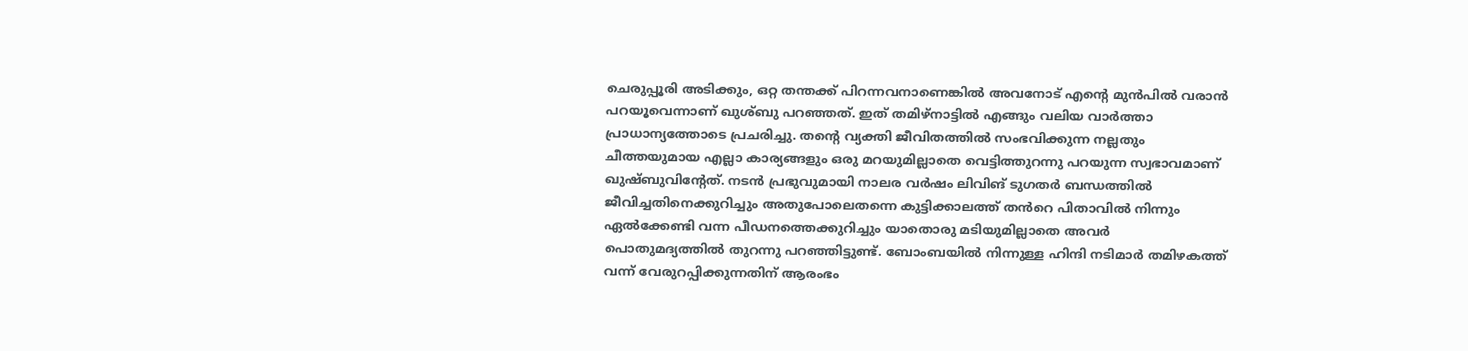ചെരുപ്പൂരി അടിക്കും, ഒറ്റ തന്തക്ക് പിറന്നവനാണെങ്കിൽ അവനോട് എന്റെ മുൻപിൽ വരാൻ പറയൂവെന്നാണ് ഖുശ്ബു പറഞ്ഞത്. ഇത് തമിഴ്നാട്ടിൽ എങ്ങും വലിയ വാർത്താ പ്രാധാന്യത്തോടെ പ്രചരിച്ചു. തന്റെ വ്യക്തി ജീവിതത്തിൽ സംഭവിക്കുന്ന നല്ലതും ചീത്തയുമായ എല്ലാ കാര്യങ്ങളും ഒരു മറയുമില്ലാതെ വെട്ടിത്തുറന്നു പറയുന്ന സ്വഭാവമാണ് ഖുഷ്ബുവിന്റേത്. നടൻ പ്രഭുവുമായി നാലര വർഷം ലിവിങ് ടുഗതർ ബന്ധത്തിൽ ജീവിച്ചതിനെക്കുറിച്ചും അതുപോലെതന്നെ കുട്ടിക്കാലത്ത് തൻറെ പിതാവിൽ നിന്നും ഏൽക്കേണ്ടി വന്ന പീഡനത്തെക്കുറിച്ചും യാതൊരു മടിയുമില്ലാതെ അവർ പൊതുമദ്യത്തിൽ തുറന്നു പറഞ്ഞിട്ടുണ്ട്. ബോംബയിൽ നിന്നുള്ള ഹിന്ദി നടിമാർ തമിഴകത്ത് വന്ന് വേരുറപ്പിക്കുന്നതിന് ആരംഭം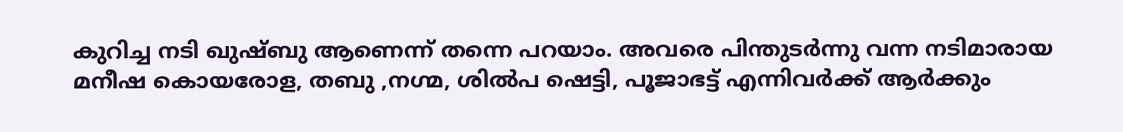കുറിച്ച നടി ഖുഷ്ബു ആണെന്ന് തന്നെ പറയാം. അവരെ പിന്തുടർന്നു വന്ന നടിമാരായ മനീഷ കൊയരോള, തബു ,നഗ്മ, ശിൽപ ഷെട്ടി, പൂജാഭട്ട് എന്നിവർക്ക് ആർക്കും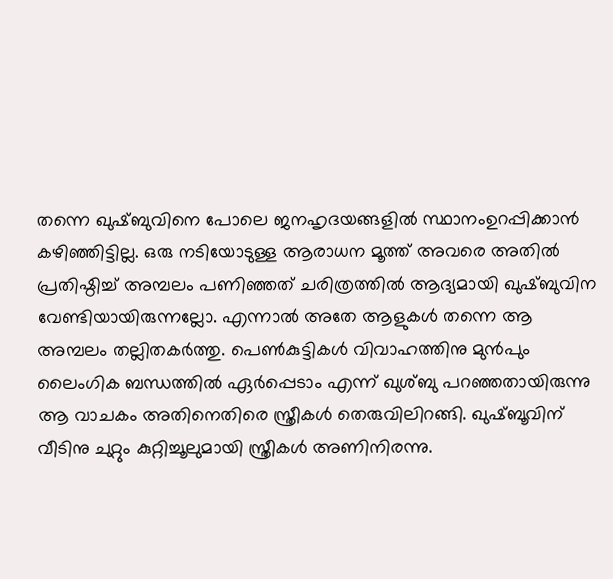തന്നെ ഖുഷ്ബുവിനെ പോലെ ജനഹൃദയങ്ങളിൽ സ്ഥാനംഉറപ്പിക്കാൻ കഴിഞ്ഞിട്ടില്ല. ഒരു നടിയോടുള്ള ആരാധന മൂത്ത് അവരെ അതിൽ പ്രതിഷ്ഠിച്ച് അമ്പലം പണിഞ്ഞത് ചരിത്രത്തിൽ ആദ്യമായി ഖുഷ്ബുവിന വേണ്ടിയായിരുന്നല്ലോ. എന്നാൽ അതേ ആളുകൾ തന്നെ ആ അമ്പലം തല്ലിതകർത്തു. പെൺകുട്ടികൾ വിവാഹത്തിനു മുൻപും ലൈംഗിക ബന്ധത്തിൽ ഏർപ്പെടാം എന്ന് ഖുശ്ബു പറഞ്ഞതായിരുന്നു ആ വാചകം അതിനെതിരെ സ്ത്രീകൾ തെരുവിലിറങ്ങി. ഖുഷ്ബൂവിന് വീടിനു ചുറ്റും കുറ്റിച്ചൂലുമായി സ്ത്രീകൾ അണിനിരന്നു.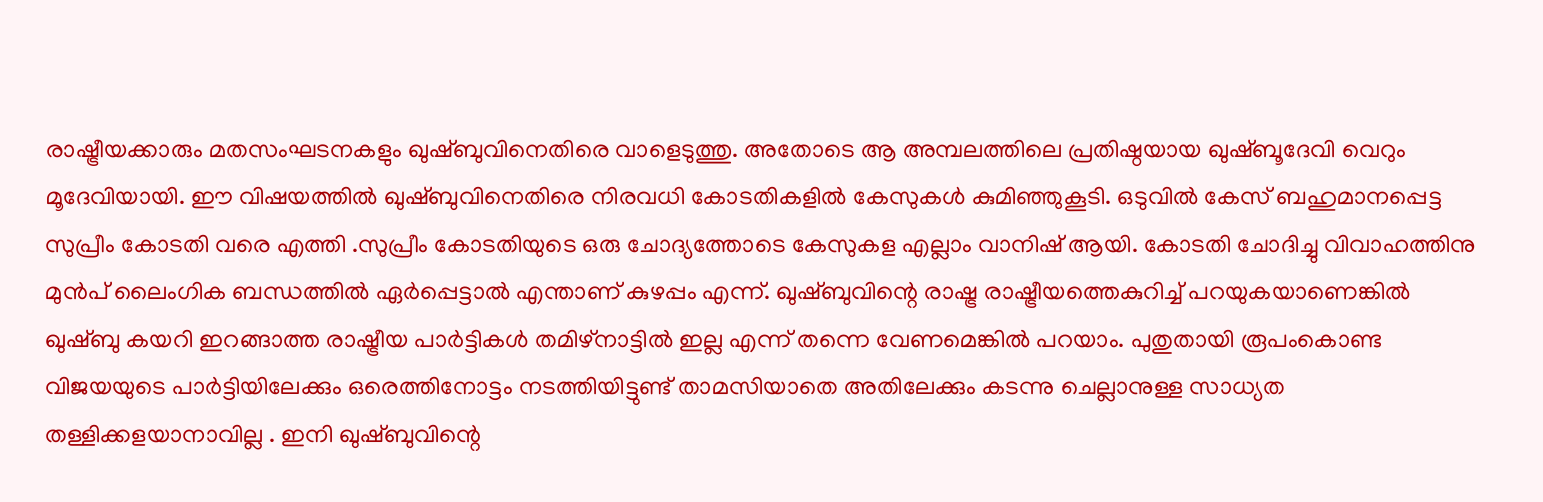രാഷ്ട്രീയക്കാരും മതസംഘടനകളും ഖുഷ്ബുവിനെതിരെ വാളെടുത്തു. അതോടെ ആ അമ്പലത്തിലെ പ്രതിഷ്ഠയായ ഖുഷ്ബൂദേവി വെറും മൂദേവിയായി. ഈ വിഷയത്തിൽ ഖുഷ്ബുവിനെതിരെ നിരവധി കോടതികളിൽ കേസുകൾ കുമിഞ്ഞുകൂടി. ഒടുവിൽ കേസ് ബഹുമാനപ്പെട്ട സുപ്രീം കോടതി വരെ എത്തി .സുപ്രീം കോടതിയുടെ ഒരു ചോദ്യത്തോടെ കേസുകള എല്ലാം വാനിഷ് ആയി. കോടതി ചോദിച്ചു വിവാഹത്തിനു മുൻപ് ലൈംഗിക ബന്ധത്തിൽ ഏർപ്പെട്ടാൽ എന്താണ് കുഴപ്പം എന്ന്. ഖുഷ്ബുവിന്റെ രാഷ്ട്ര രാഷ്ട്രീയത്തെകുറിച്ച് പറയുകയാണെങ്കിൽ ഖുഷ്ബു കയറി ഇറങ്ങാത്ത രാഷ്ട്രീയ പാർട്ടികൾ തമിഴ്നാട്ടിൽ ഇല്ല എന്ന് തന്നെ വേണമെങ്കിൽ പറയാം. പുതുതായി രൂപംകൊണ്ട വിജയയുടെ പാർട്ടിയിലേക്കും ഒരെത്തിനോട്ടം നടത്തിയിട്ടുണ്ട് താമസിയാതെ അതിലേക്കും കടന്നു ചെല്ലാനുള്ള സാധ്യത തള്ളിക്കളയാനാവില്ല . ഇനി ഖുഷ്ബുവിന്റെ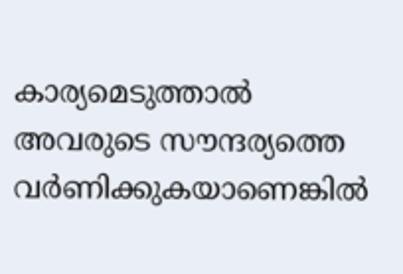കാര്യമെടുത്താൽ അവരുടെ സൗന്ദര്യത്തെ വർണിക്കുകയാണെങ്കിൽ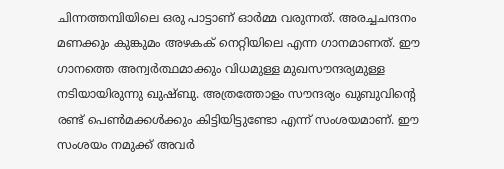ചിന്നത്തമ്പിയിലെ ഒരു പാട്ടാണ് ഓർമ്മ വരുന്നത്. അരച്ചചന്ദനം മണക്കും കുങ്കുമം അഴകക് നെറ്റിയിലെ എന്ന ഗാനമാണത്. ഈ ഗാനത്തെ അന്വർത്ഥമാക്കും വിധമുള്ള മുഖസൗന്ദര്യമുള്ള നടിയായിരുന്നു ഖുഷ്ബു. അത്രത്തോളം സൗന്ദര്യം ഖുബുവിന്റെ രണ്ട് പെൺമക്കൾക്കും കിട്ടിയിട്ടുണ്ടോ എന്ന് സംശയമാണ്. ഈ സംശയം നമുക്ക് അവർ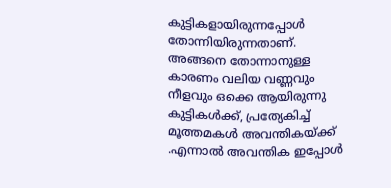കുട്ടികളായിരുന്നപ്പോൾ തോന്നിയിരുന്നതാണ്. അങ്ങനെ തോന്നാനുള്ള കാരണം വലിയ വണ്ണവും നീളവും ഒക്കെ ആയിരുന്നു കുട്ടികൾക്ക്, പ്രത്യേകിച്ച് മൂത്തമകൾ അവന്തികയ്ക്ക് .എന്നാൽ അവന്തിക ഇപ്പോൾ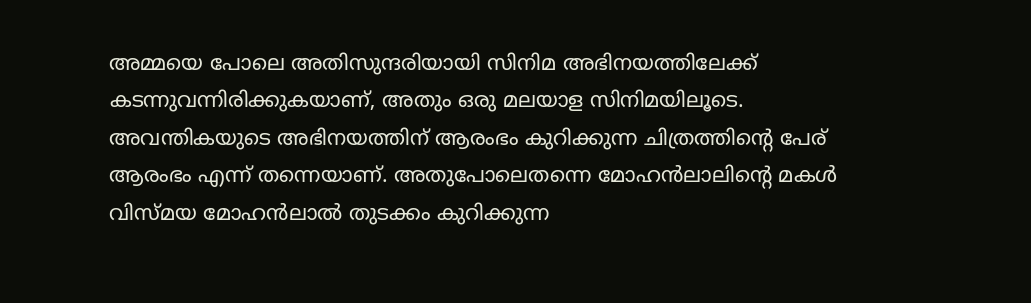അമ്മയെ പോലെ അതിസുന്ദരിയായി സിനിമ അഭിനയത്തിലേക്ക് കടന്നുവന്നിരിക്കുകയാണ്, അതും ഒരു മലയാള സിനിമയിലൂടെ. അവന്തികയുടെ അഭിനയത്തിന് ആരംഭം കുറിക്കുന്ന ചിത്രത്തിന്റെ പേര് ആരംഭം എന്ന് തന്നെയാണ്. അതുപോലെതന്നെ മോഹൻലാലിന്റെ മകൾ വിസ്മയ മോഹൻലാൽ തുടക്കം കുറിക്കുന്ന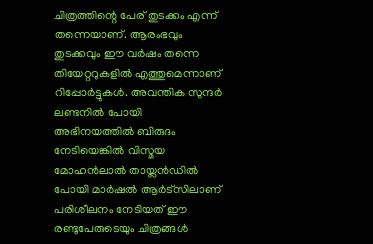ചിത്രത്തിന്റെ പേര് തുടക്കം എന്ന് തന്നെയാണ്. ആരംഭവും തുടക്കവും ഈ വർഷം തന്നെ തിയേറ്ററുകളിൽ എത്തുമെന്നാണ് റിപ്പോർട്ടുകൾ. അവന്തിക സുന്ദർ ലണ്ടനിൽ പോയി അഭിനയത്തിൽ ബിരുദം നേടിയെങ്കിൽ വിസ്മയ മോഹൻലാൽ തായ്ലൻഡിൽ പോയി മാർഷൽ ആർട്സിലാണ് പരിശീലനം നേടിയത് ഈ രണ്ടുപേരുടെയും ചിത്രങ്ങൾ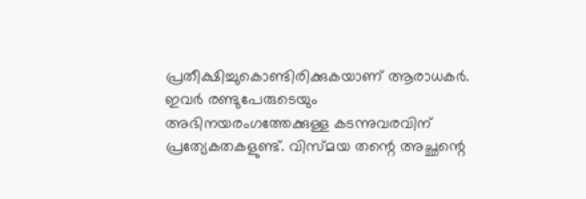പ്രതീക്ഷിച്ചുകൊണ്ടിരിക്കുകയാണ് ആരാധകർ. ഇവർ രണ്ടുപേരുടെയും അഭിനയരംഗത്തേക്കുള്ള കടന്നുവരവിന് പ്രത്യേകതകളുണ്ട്. വിസ്മയ തന്റെ അച്ഛന്റെ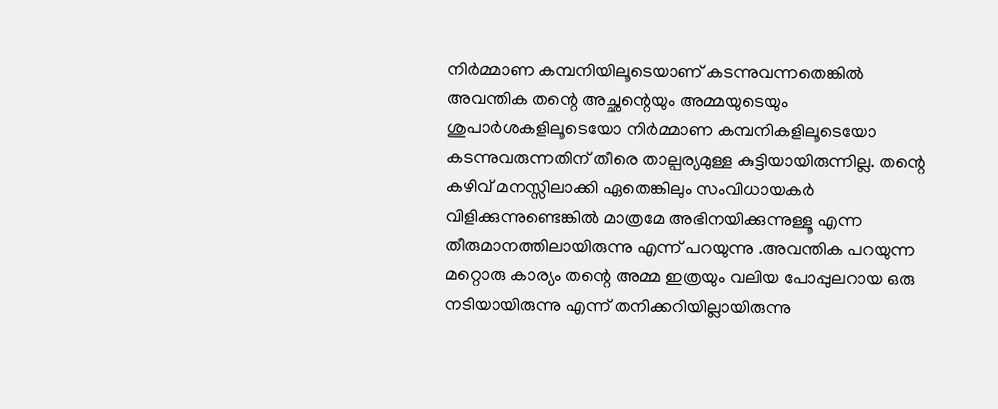നിർമ്മാണ കമ്പനിയിലൂടെയാണ് കടന്നുവന്നതെങ്കിൽ അവന്തിക തന്റെ അച്ഛന്റെയും അമ്മയുടെയും ശുപാർശകളിലൂടെയോ നിർമ്മാണ കമ്പനികളിലൂടെയോ കടന്നുവരുന്നതിന് തീരെ താല്പര്യമുള്ള കുട്ടിയായിരുന്നില്ല. തന്റെ കഴിവ് മനസ്സിലാക്കി ഏതെങ്കിലും സംവിധായകർ വിളിക്കുന്നുണ്ടെങ്കിൽ മാത്രമേ അഭിനയിക്കുന്നുള്ളൂ എന്ന തീരുമാനത്തിലായിരുന്നു എന്ന് പറയുന്നു .അവന്തിക പറയുന്ന മറ്റൊരു കാര്യം തന്റെ അമ്മ ഇത്രയും വലിയ പോപ്പുലറായ ഒരു നടിയായിരുന്നു എന്ന് തനിക്കറിയില്ലായിരുന്നു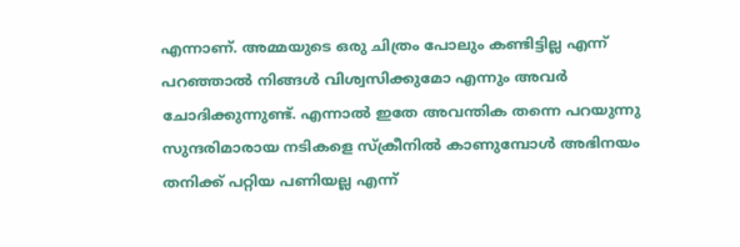എന്നാണ്. അമ്മയുടെ ഒരു ചിത്രം പോലും കണ്ടിട്ടില്ല എന്ന് പറഞ്ഞാൽ നിങ്ങൾ വിശ്വസിക്കുമോ എന്നും അവർ ചോദിക്കുന്നുണ്ട്. എന്നാൽ ഇതേ അവന്തിക തന്നെ പറയുന്നു സുന്ദരിമാരായ നടികളെ സ്ക്രീനിൽ കാണുമ്പോൾ അഭിനയം തനിക്ക് പറ്റിയ പണിയല്ല എന്ന്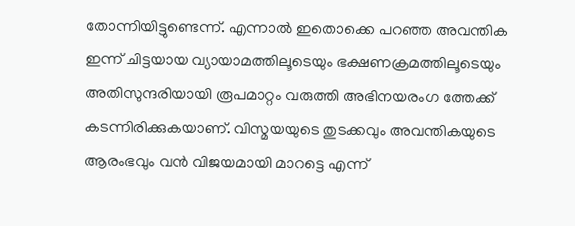തോന്നിയിട്ടുണ്ടെന്ന്. എന്നാൽ ഇതൊക്കെ പറഞ്ഞ അവന്തിക ഇന്ന് ചിട്ടയായ വ്യായാമത്തിലൂടെയും ഭക്ഷണക്രമത്തിലൂടെയും അതിസുന്ദരിയായി രൂപമാറ്റം വരുത്തി അഭിനയരംഗ ത്തേക്ക് കടന്നിരിക്കുകയാണ്. വിസ്മയയുടെ തുടക്കവും അവന്തികയുടെ ആരംഭവും വൻ വിജയമായി മാറട്ടെ എന്ന്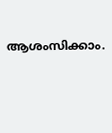ആശംസിക്കാം.